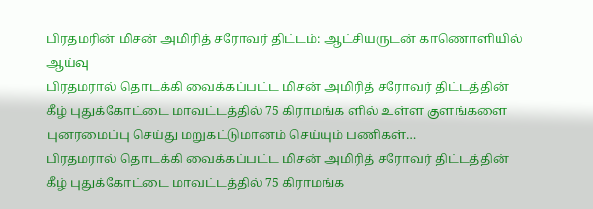பிரதமரின் மிசன் அமிரித் சரோவர் திட்டம்: ஆட்சியருடன் காணொளியில் ஆய்வு
பிரதமரால் தொடக்கி வைக்கப்பட்ட மிசன் அமிரித் சரோவர் திட்டத்தின் கீழ் புதுக்கோட்டை மாவட்டத்தில் 75 கிராமங்க ளில் உள்ள குளங்களை புனரமைப்பு செய்து மறுகட்டுமானம் செய்யும் பணிகள்…
பிரதமரால் தொடக்கி வைக்கப்பட்ட மிசன் அமிரித் சரோவர் திட்டத்தின் கீழ் புதுக்கோட்டை மாவட்டத்தில் 75 கிராமங்க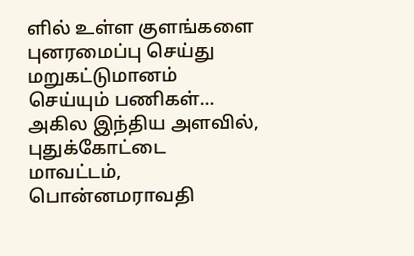ளில் உள்ள குளங்களை புனரமைப்பு செய்து மறுகட்டுமானம் செய்யும் பணிகள்…
அகில இந்திய அளவில், புதுக்கோட்டை மாவட்டம், பொன்னமராவதி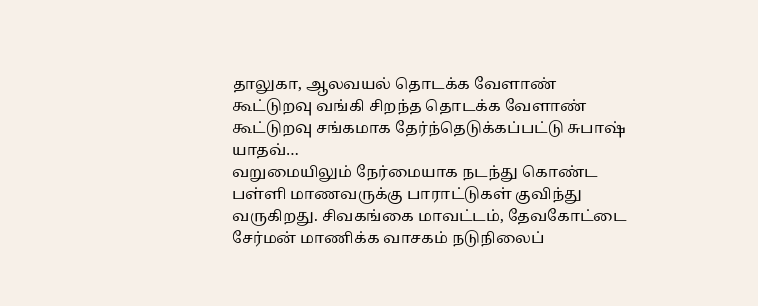தாலுகா, ஆலவயல் தொடக்க வேளாண் கூட்டுறவு வங்கி சிறந்த தொடக்க வேளாண் கூட்டுறவு சங்கமாக தேர்ந்தெடுக்கப்பட்டு சுபாஷ் யாதவ்…
வறுமையிலும் நேர்மையாக நடந்து கொண்ட பள்ளி மாணவருக்கு பாராட்டுகள் குவிந்து வருகிறது. சிவகங்கை மாவட்டம், தேவகோட்டை சேர்மன் மாணிக்க வாசகம் நடுநிலைப்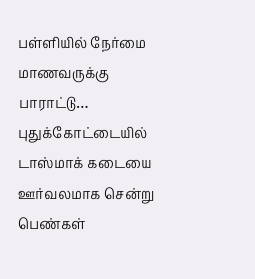பள்ளியில் நேர்மை மாணவருக்கு பாராட்டு…
புதுக்கோட்டையில் டாஸ்மாக் கடையை ஊர்வலமாக சென்று பெண்கள்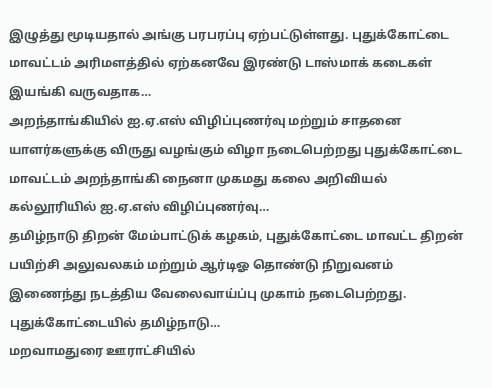இழுத்து மூடியதால் அங்கு பரபரப்பு ஏற்பட்டுள்ளது. புதுக்கோட்டை மாவட்டம் அரிமளத்தில் ஏற்கனவே இரண்டு டாஸ்மாக் கடைகள் இயங்கி வருவதாக…
அறந்தாங்கியில் ஐ.ஏ.எஸ் விழிப்புணர்வு மற்றும் சாதனை யாளர்களுக்கு விருது வழங்கும் விழா நடைபெற்றது புதுக்கோட்டை மாவட்டம் அறந்தாங்கி நைனா முகமது கலை அறிவியல் கல்லூரியில் ஐ.ஏ.எஸ் விழிப்புணர்வு…
தமிழ்நாடு திறன் மேம்பாட்டுக் கழகம், புதுக்கோட்டை மாவட்ட திறன் பயிற்சி அலுவலகம் மற்றும் ஆர்டிஓ தொண்டு நிறுவனம் இணைந்து நடத்திய வேலைவாய்ப்பு முகாம் நடைபெற்றது. புதுக்கோட்டையில் தமிழ்நாடு…
மறவாமதுரை ஊராட்சியில்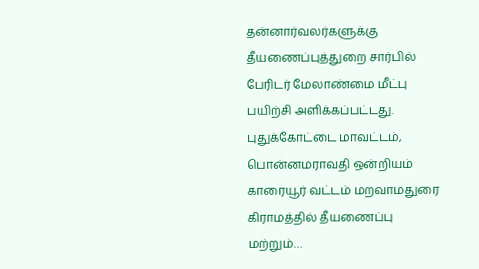தன்னார்வலர்களுக்கு தீயணைப்புத்துறை சார்பில் பேரிடர் மேலாண்மை மீட்பு பயிற்சி அளிக்கப்பட்டது. புதுக்கோட்டை மாவட்டம், பொன்னமராவதி ஒன்றியம் காரையூர் வட்டம் மறவாமதுரை கிராமத்தில் தீயணைப்பு மற்றும்…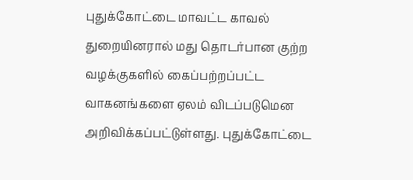புதுக்கோட்டை மாவட்ட காவல் துறையினரால் மது தொடர்பான குற்ற வழக்குகளில் கைப்பற்றப்பட்ட வாகனங்களை ஏலம் விடப்படுமென அறிவிக்கப்பட்டுள்ளது. புதுக்கோட்டை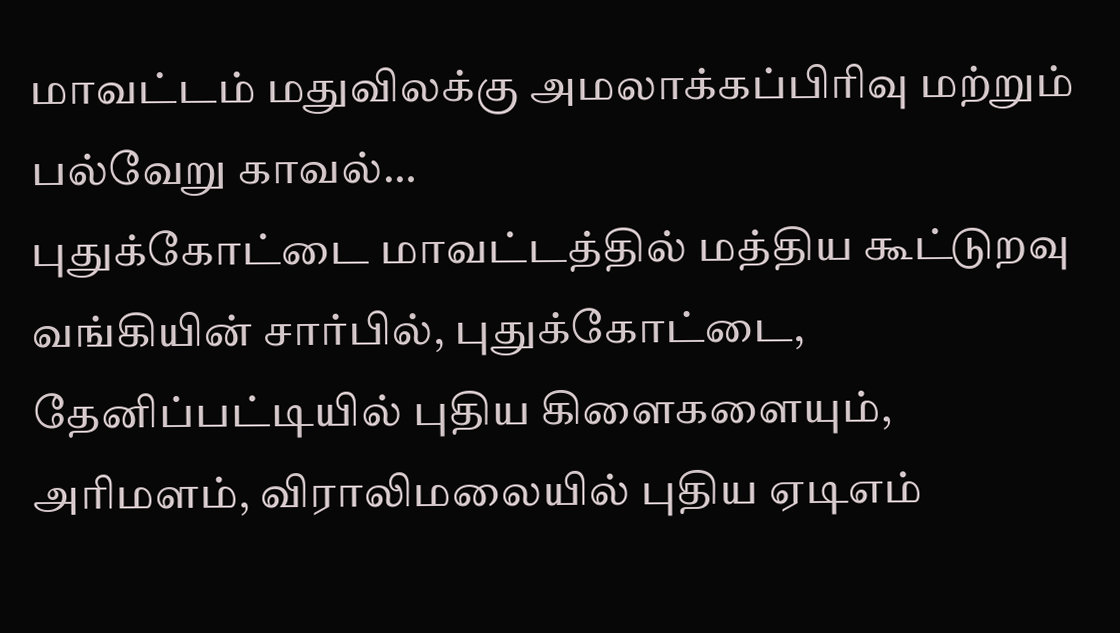மாவட்டம் மதுவிலக்கு அமலாக்கப்பிரிவு மற்றும் பல்வேறு காவல்…
புதுக்கோட்டை மாவட்டத்தில் மத்திய கூட்டுறவு வங்கியின் சார்பில், புதுக்கோட்டை, தேனிப்பட்டியில் புதிய கிளைகளையும், அரிமளம், விராலிமலையில் புதிய ஏடிஎம்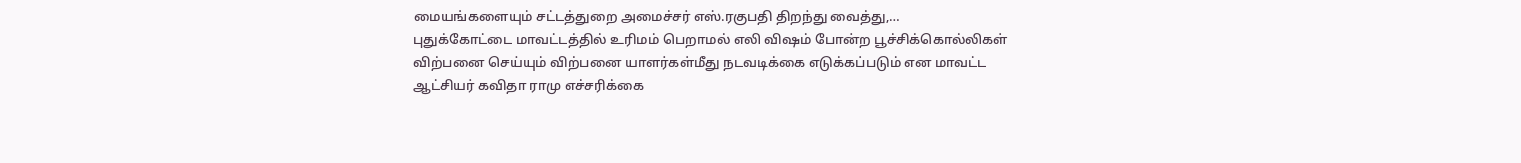மையங்களையும் சட்டத்துறை அமைச்சர் எஸ்.ரகுபதி திறந்து வைத்து,…
புதுக்கோட்டை மாவட்டத்தில் உரிமம் பெறாமல் எலி விஷம் போன்ற பூச்சிக்கொல்லிகள் விற்பனை செய்யும் விற்பனை யாளர்கள்மீது நடவடிக்கை எடுக்கப்படும் என மாவட்ட ஆட்சியர் கவிதா ராமு எச்சரிக்கை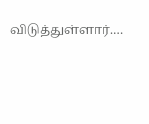விடுத்துள்ளார்.…